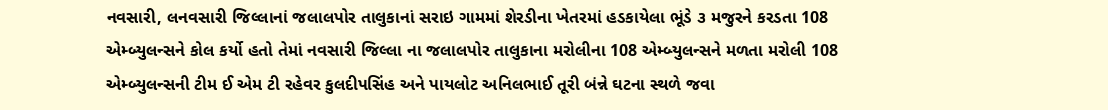નવસારી, લનવસારી જિલ્લાનાં જલાલપોર તાલુકાનાં સરાઇ ગામમાં શેરડીના ખેતરમાં હડકાયેલા ભૂંડે ૩ મજુરને કરડતા 108 એમ્બ્યુલન્સને કોલ કર્યો હતો તેમાં નવસારી જિલ્લા ના જલાલપોર તાલુકાના મરોલીના 108 એમ્બ્યુલન્સને મળતા મરોલી 108 એમ્બ્યુલન્સની ટીમ ઈ એમ ટી રહેવર કુલદીપસિંહ અને પાયલોટ અનિલભાઈ તૂરી બંન્ને ઘટના સ્થળે જવા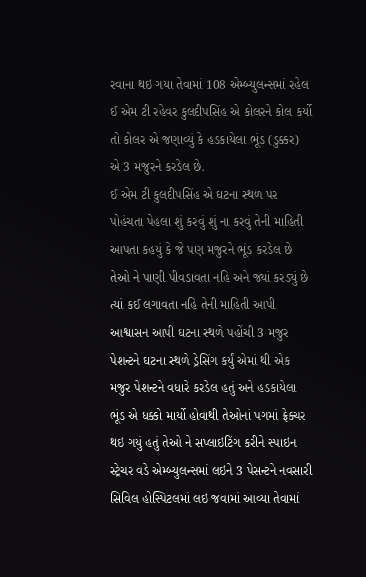રવાના થઇ ગયા તેવામાં 108 એમ્બ્યુલન્સમાં રહેલ ઈ એમ ટી રહેવર કુલદીપસિંહ એ કોલરને કોલ કર્યો તો કોલર એ જણાવ્યું કે હડકાયેલા ભૂંડ (ડુક્કર) એ 3 મજુરને કરડેલ છે.
ઈ એમ ટી કુલદીપસિંહ એ ઘટના સ્થળ પર પોહંચતા પેહલા શું કરવું શું ના કરવું તેની માહિતી આપતા કહયું કે જે પણ મજુરને ભૂંડ કરડેલ છે તેઓ ને પાણી પીવડાવતા નહિ અને જ્યાં કરડ્યું છે ત્યાં કઈ લગાવતા નહિ તેની માહિતી આપી આશ્વાસન આપી ઘટના સ્થળે પહોંચી 3 મજુર પેશન્ટને ઘટના સ્થળે ડ્રેસિંગ કર્યું એમાં થી એક મજુર પેશન્ટને વધારે કરડેલ હતું અને હડકાયેલા ભૂંડ એ ધક્કો માર્યો હોવાથી તેઓનાં પગમાં ફ્રેક્ચર થઇ ગયું હતું તેઓ ને સપ્લાઇટિંગ કરીને સ્પાઇન સ્ટ્રેચર વડે એમ્બ્યુલન્સમાં લઇને 3 પેસન્ટને નવસારી સિવિલ હોસ્પિટલમાં લઇ જવામાં આવ્યા તેવામાં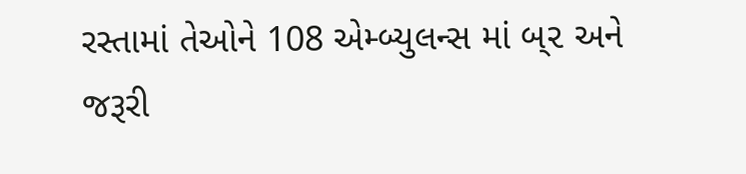રસ્તામાં તેઓને 108 એમ્બ્યુલન્સ માં બ્૨ અને જરૂરી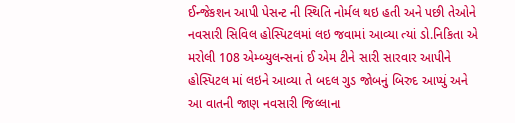ઈન્જેકશન આપી પેસન્ટ ની સ્થિતિ નોર્મલ થઇ હતી અને પછી તેઓને નવસારી સિવિલ હોસ્પિટલમાં લઇ જવામાં આવ્યા ત્યાં ડો.નિકિતા એ મરોલી 108 એમ્બ્યુલન્સનાં ઈ એમ ટીને સારી સારવાર આપીને હોસ્પિટલ માં લઇને આવ્યા તે બદલ ગુડ જોબનું બિરુદ આપ્યું અને આ વાતની જાણ નવસારી જિલ્લાના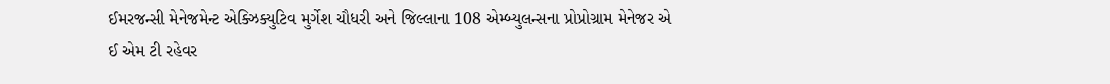ઈમરજન્સી મેનેજમેન્ટ એક્ઝિક્યુટિવ મુર્ગેશ ચૌધરી અને જિલ્લાના 108 એમ્બ્યુલન્સના પ્રોપ્રોગ્રામ મેનેજર એ ઈ એમ ટી રહેવર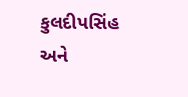કુલદીપસિંહ અને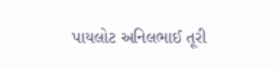પાયલોટ અનિલભાઈ તૂરી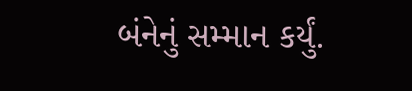બંનેનું સમ્માન કર્યું.